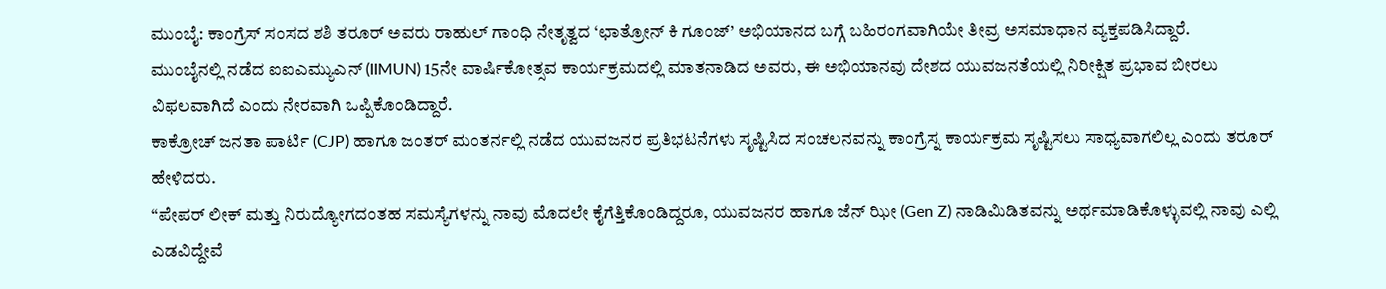ಮುಂಬೈ: ಕಾಂಗ್ರೆಸ್ ಸಂಸದ ಶಶಿ ತರೂರ್ ಅವರು ರಾಹುಲ್ ಗಾಂಧಿ ನೇತೃತ್ವದ ‘ಛಾತ್ರೋನ್ ಕಿ ಗೂಂಜ್’ ಅಭಿಯಾನದ ಬಗ್ಗೆ ಬಹಿರಂಗವಾಗಿಯೇ ತೀವ್ರ ಅಸಮಾಧಾನ ವ್ಯಕ್ತಪಡಿಸಿದ್ದಾರೆ.
ಮುಂಬೈನಲ್ಲಿ ನಡೆದ ಐಐಎಮ್ಯುಎನ್ (IIMUN) 15ನೇ ವಾರ್ಷಿಕೋತ್ಸವ ಕಾರ್ಯಕ್ರಮದಲ್ಲಿ ಮಾತನಾಡಿದ ಅವರು, ಈ ಅಭಿಯಾನವು ದೇಶದ ಯುವಜನತೆಯಲ್ಲಿ ನಿರೀಕ್ಷಿತ ಪ್ರಭಾವ ಬೀರಲು ವಿಫಲವಾಗಿದೆ ಎಂದು ನೇರವಾಗಿ ಒಪ್ಪಿಕೊಂಡಿದ್ದಾರೆ.
ಕಾಕ್ರೋಚ್ ಜನತಾ ಪಾರ್ಟಿ (CJP) ಹಾಗೂ ಜಂತರ್ ಮಂತರ್ನಲ್ಲಿ ನಡೆದ ಯುವಜನರ ಪ್ರತಿಭಟನೆಗಳು ಸೃಷ್ಟಿಸಿದ ಸಂಚಲನವನ್ನು ಕಾಂಗ್ರೆಸ್ನ ಕಾರ್ಯಕ್ರಮ ಸೃಷ್ಟಿಸಲು ಸಾಧ್ಯವಾಗಲಿಲ್ಲ ಎಂದು ತರೂರ್ ಹೇಳಿದರು.
“ಪೇಪರ್ ಲೀಕ್ ಮತ್ತು ನಿರುದ್ಯೋಗದಂತಹ ಸಮಸ್ಯೆಗಳನ್ನು ನಾವು ಮೊದಲೇ ಕೈಗೆತ್ತಿಕೊಂಡಿದ್ದರೂ, ಯುವಜನರ ಹಾಗೂ ಜೆನ್ ಝೀ (Gen Z) ನಾಡಿಮಿಡಿತವನ್ನು ಅರ್ಥಮಾಡಿಕೊಳ್ಳುವಲ್ಲಿ ನಾವು ಎಲ್ಲಿ ಎಡವಿದ್ದೇವೆ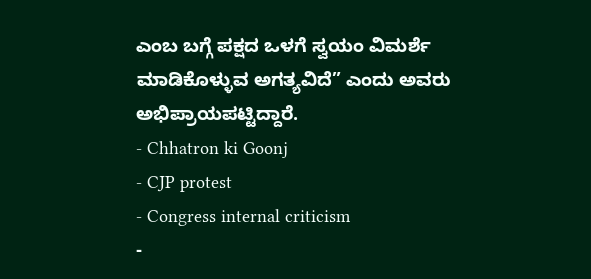ಎಂಬ ಬಗ್ಗೆ ಪಕ್ಷದ ಒಳಗೆ ಸ್ವಯಂ ವಿಮರ್ಶೆ ಮಾಡಿಕೊಳ್ಳುವ ಅಗತ್ಯವಿದೆ” ಎಂದು ಅವರು ಅಭಿಪ್ರಾಯಪಟ್ಟಿದ್ದಾರೆ.
- Chhatron ki Goonj
- CJP protest
- Congress internal criticism
-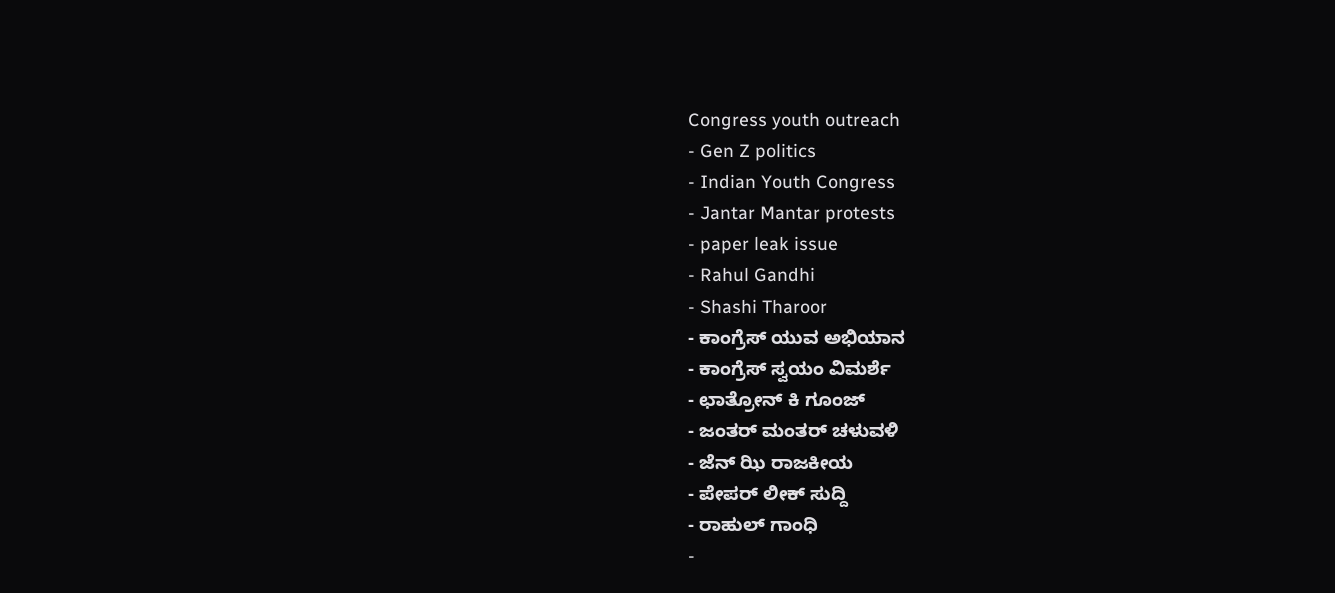Congress youth outreach
- Gen Z politics
- Indian Youth Congress
- Jantar Mantar protests
- paper leak issue
- Rahul Gandhi
- Shashi Tharoor
- ಕಾಂಗ್ರೆಸ್ ಯುವ ಅಭಿಯಾನ
- ಕಾಂಗ್ರೆಸ್ ಸ್ವಯಂ ವಿಮರ್ಶೆ
- ಛಾತ್ರೋನ್ ಕಿ ಗೂಂಜ್
- ಜಂತರ್ ಮಂತರ್ ಚಳುವಳಿ
- ಜೆನ್ ಝಿ ರಾಜಕೀಯ
- ಪೇಪರ್ ಲೀಕ್ ಸುದ್ದಿ
- ರಾಹುಲ್ ಗಾಂಧಿ
-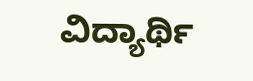ವಿದ್ಯಾರ್ಥಿ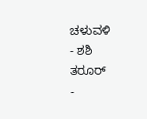ಚಳುವಳಿ
- ಶಶಿ ತರೂರ್
-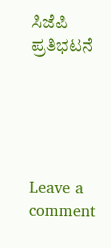ಸಿಜೆಪಿ ಪ್ರತಿಭಟನೆ





Leave a comment